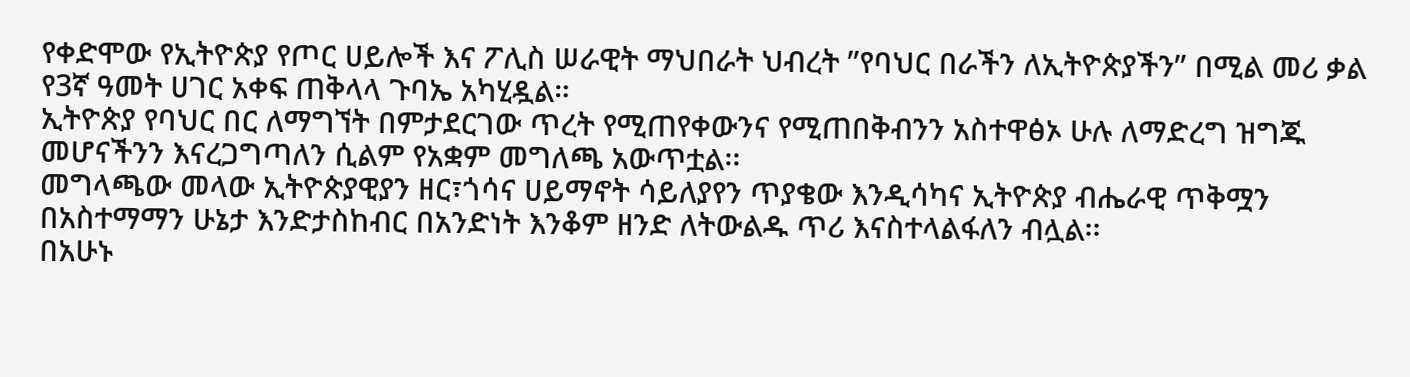የቀድሞው የኢትዮጵያ የጦር ሀይሎች እና ፖሊስ ሠራዊት ማህበራት ህብረት ”የባህር በራችን ለኢትዮጵያችን” በሚል መሪ ቃል የ3ኛ ዓመት ሀገር አቀፍ ጠቅላላ ጉባኤ አካሂዷል።
ኢትዮጵያ የባህር በር ለማግኘት በምታደርገው ጥረት የሚጠየቀውንና የሚጠበቅብንን አስተዋፅኦ ሁሉ ለማድረግ ዝግጁ መሆናችንን እናረጋግጣለን ሲልም የአቋም መግለጫ አውጥቷል፡፡
መግላጫው መላው ኢትዮጵያዊያን ዘር፣ጎሳና ሀይማኖት ሳይለያየን ጥያቄው እንዲሳካና ኢትዮጵያ ብሔራዊ ጥቅሟን በአስተማማን ሁኔታ እንድታስከብር በአንድነት እንቆም ዘንድ ለትውልዱ ጥሪ እናስተላልፋለን ብሏል፡፡
በአሁኑ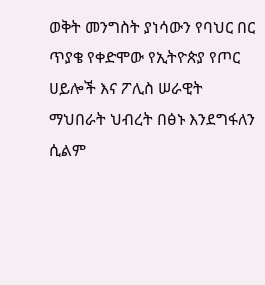ወቅት መንግስት ያነሳውን የባህር በር ጥያቄ የቀድሞው የኢትዮጵያ የጦር ሀይሎች እና ፖሊስ ሠራዊት ማህበራት ህብረት በፅኑ እንደግፋለን ሲልም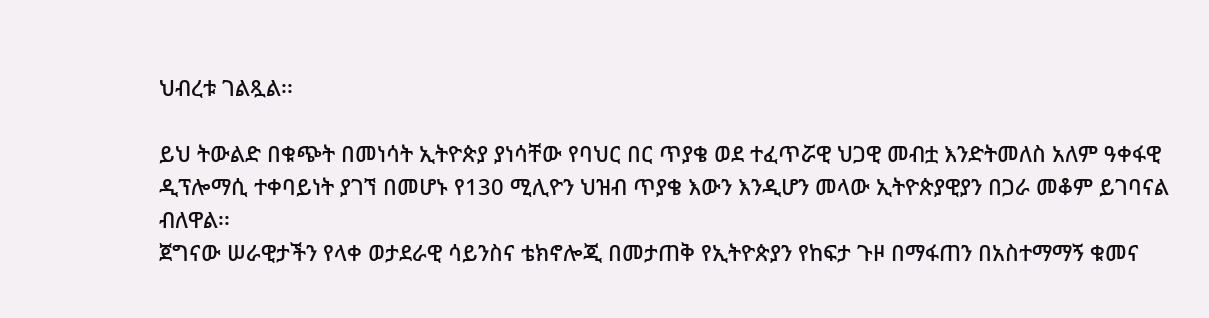ህብረቱ ገልጿል፡፡

ይህ ትውልድ በቁጭት በመነሳት ኢትዮጵያ ያነሳቸው የባህር በር ጥያቄ ወደ ተፈጥሯዊ ህጋዊ መብቷ እንድትመለስ አለም ዓቀፋዊ ዲፕሎማሲ ተቀባይነት ያገኘ በመሆኑ የ130 ሚሊዮን ህዝብ ጥያቄ እውን እንዲሆን መላው ኢትዮጵያዊያን በጋራ መቆም ይገባናል ብለዋል፡፡
ጀግናው ሠራዊታችን የላቀ ወታደራዊ ሳይንስና ቴክኖሎጂ በመታጠቅ የኢትዮጵያን የከፍታ ጉዞ በማፋጠን በአስተማማኝ ቁመና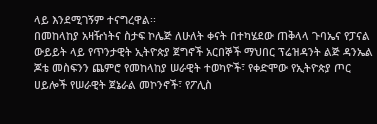ላይ እንደሚገኝም ተናግረዋል፡፡
በመከላከያ አዛዥነትና ስታፍ ኮሌጅ ለሁለት ቀናት በተካሄደው ጠቅላላ ጉባኤና የፓናል ውይይት ላይ የጥንታዊት ኢትዮጵያ ጀግኖች አርበኞች ማህበር ፕሬዝዳንት ልጅ ዳንኤል ጆቴ መስፍንን ጨምሮ የመከላከያ ሠራዊት ተወካዮች፣ የቀድሞው የኢትዮጵያ ጦር ሀይሎች የሠራዊት ጀኔራል መኮንኖች፣ የፖሊስ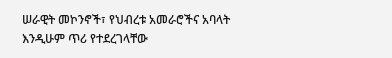ሠራዊት መኮንኖች፣ የህብረቱ አመራሮችና አባላት እንዲሁም ጥሪ የተደረገላቸው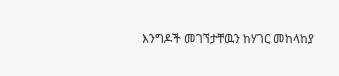እንግዶች መገኘታቸዉን ከሃገር መከላከያ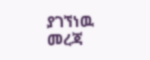ያገኘነዉ መረጃ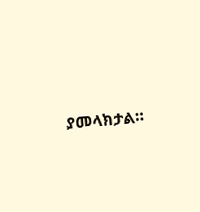ያመላክታል።